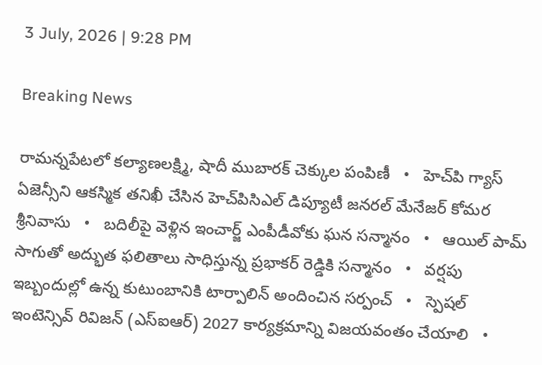3 July, 2026 | 9:28 PM

Breaking News

రామన్నపేటలో కల్యాణలక్ష్మి, షాదీ ముబారక్ చెక్కుల పంపిణీ   •   హెచ్‌పి గ్యాస్ ఏజెన్సీని ఆకస్మిక తనిఖీ చేసిన హెచ్‌పిసిఎల్ డిప్యూటీ జనరల్ మేనేజర్ కోమర శ్రీనివాసు   •   బదిలీపై వెళ్లిన ఇంచార్జ్ ఎంపీడీవోకు ఘన సన్మానం   •   ఆయిల్ పామ్ సాగుతో అద్భుత ఫలితాలు సాధిస్తున్న ప్రభాకర్ రెడ్డికి సన్మానం   •   వర్షపు ఇబ్బందుల్లో ఉన్న కుటుంబానికి టార్పాలిన్ అందించిన సర్పంచ్   •   స్పెషల్ ఇంటెన్సివ్ రివిజన్ (ఎస్ఐఆర్) 2027 కార్యక్రమాన్ని విజయవంతం చేయాలి   •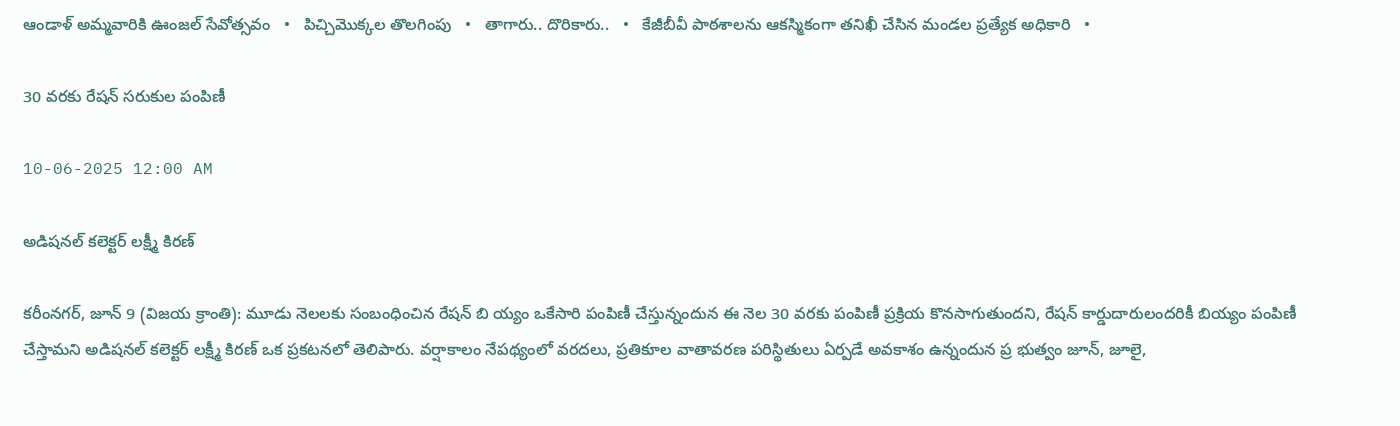ఆండాళ్ అమ్మవారికి ఊంజల్ సేవోత్సవం   •   పిచ్చిమొక్కల తొలగింపు   •   తాగారు.. దొరికారు..   •   కేజీబీవీ పాఠశాలను ఆకస్మికంగా తనిఖీ చేసిన మండల ప్రత్యేక అధికారి   •

30 వరకు రేషన్ సరుకుల పంపిణీ

10-06-2025 12:00 AM

అడిషనల్ కలెక్టర్ లక్ష్మీ కిరణ్

కరీంనగర్, జూన్ 9 (విజయ క్రాంతి): మూడు నెలలకు సంబంధించిన రేషన్ బి య్యం ఒకేసారి పంపిణీ చేస్తున్నందున ఈ నెల 30 వరకు పంపిణీ ప్రక్రియ కొనసాగుతుందని, రేషన్ కార్డుదారులందరికీ బియ్యం పంపిణీ చేస్తామని అడిషనల్ కలెక్టర్ లక్ష్మీ కిరణ్ ఒక ప్రకటనలో తెలిపారు. వర్షాకాలం నేపథ్యంలో వరదలు, ప్రతికూల వాతావరణ పరిస్థితులు ఏర్పడే అవకాశం ఉన్నందున ప్ర భుత్వం జూన్, జూలై,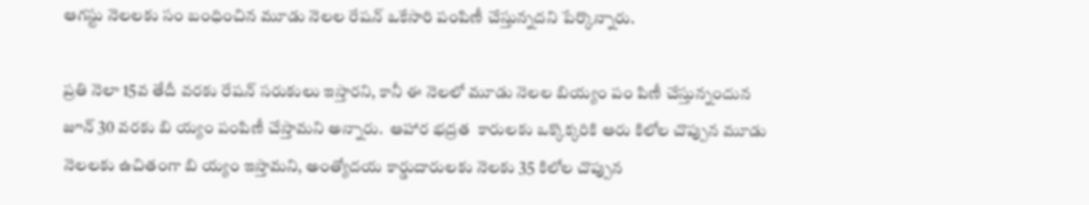ఆగస్టు నెలలకు సం బంధించిన మూడు నెలల రేషన్ ఒకేసారి పంపిణీ చేస్తున్నదని పేర్కొన్నారు.

ప్రతి నెలా 15వ తేదీ వరకు రేషన్ సరుకులు ఇస్తారని, కానీ ఈ నెలలో మూడు నెలల బియ్యం పం పిణీ చేస్తున్నందున జూన్ 30 వరకు బి య్యం పంపిణీ చేస్తామని అన్నారు.  ఆహార భద్రత  కారులకు ఒక్కొక్కరికి ఆరు కిలోల చొప్పున మూడు నెలలకు ఉచితంగా బి య్యం ఇస్తామని, అంత్యోదయ కార్డుదారులకు నెలకు 35 కిలోల చొప్పున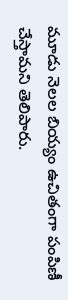మూడు నెలల బియ్యం ఉచితంగా పంపిణీ చేస్తామని తెలిపారు.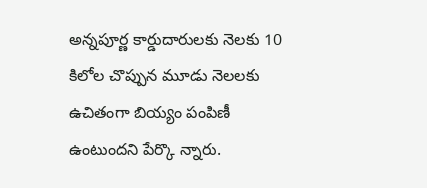అన్నపూర్ణ కార్డుదారులకు నెలకు 10 కిలోల చొప్పున మూడు నెలలకు ఉచితంగా బియ్యం పంపిణీ ఉంటుందని పేర్కొ న్నారు.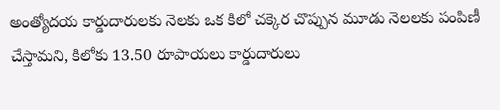అంత్యోదయ కార్డుదారులకు నెలకు ఒక కిలో చక్కెర చొప్పున మూడు నెలలకు పంపిణీ చేస్తామని, కిలోకు 13.50 రూపాయలు కార్డుదారులు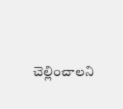చెల్లించాలని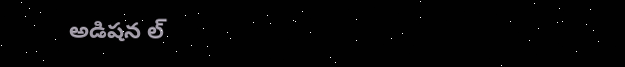అడిషన ల్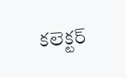కలెక్టర్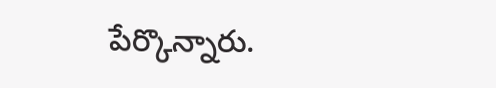పేర్కొన్నారు.